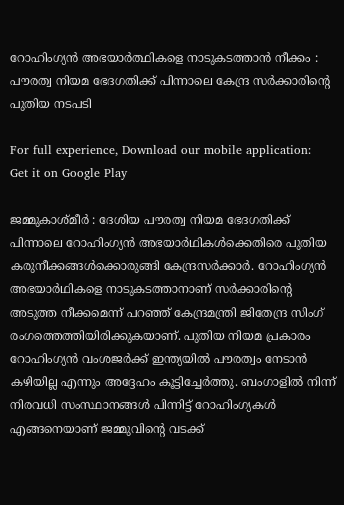റോഹിംഗ്യന്‍ അഭയാര്‍ത്ഥികളെ നാടുകടത്താന്‍ നീക്കം : പൗരത്വ നിയമ ഭേദഗതിക്ക് പിന്നാലെ കേന്ദ്ര സര്‍ക്കാരിന്റെ പുതിയ നടപടി

For full experience, Download our mobile application:
Get it on Google Play

ജമ്മുകാശ്മീര്‍ : ദേശിയ പൗരത്വ നിയമ ഭേദഗതിക്ക് പിന്നാലെ റോഹിംഗ്യന്‍ അഭയാര്‍ഥികള്‍ക്കെതിരെ പുതിയ കരുനീക്കങ്ങള്‍ക്കൊരുങ്ങി കേന്ദ്രസര്‍ക്കാര്‍. റോഹിംഗ്യന്‍ അഭയാര്‍ഥികളെ നാടുകടത്താനാണ് സര്‍ക്കാരിന്റെ അടുത്ത നീക്കമെന്ന് പറഞ്ഞ് കേന്ദ്രമന്ത്രി ജിതേന്ദ്ര സിംഗ് രംഗത്തെത്തിയിരിക്കുകയാണ്. പുതിയ നിയമ പ്രകാരം റോഹിംഗ്യന്‍ വംശജര്‍ക്ക് ഇന്ത്യയില്‍ പൗരത്വം നേടാന്‍ കഴിയില്ല എന്നും അദ്ദേഹം കൂട്ടിച്ചേര്‍ത്തു. ബംഗാളില്‍ നിന്ന് നിരവധി സംസ്ഥാനങ്ങള്‍ പിന്നിട്ട് റോഹിംഗ്യകള്‍ എങ്ങനെയാണ് ജമ്മുവിന്റെ വടക്ക്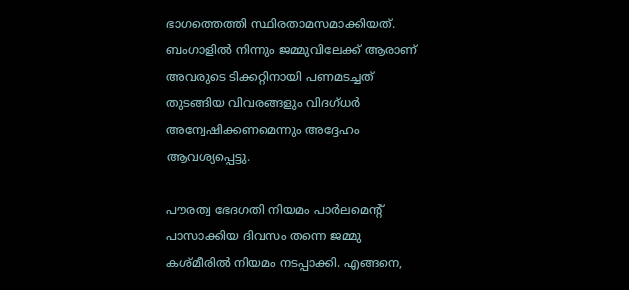ഭാഗത്തെത്തി സ്ഥിരതാമസമാക്കിയത്. ബംഗാളില്‍ നിന്നും ജമ്മുവിലേക്ക് ആരാണ് അവരുടെ ടിക്കറ്റിനായി പണമടച്ചത് തുടങ്ങിയ വിവരങ്ങളും വിദഗ്ധര്‍ അന്വേഷിക്കണമെന്നും അദ്ദേഹം ആവശ്യപ്പെട്ടു.

പൗരത്വ ഭേദഗതി നിയമം പാര്‍ലമെന്റ് പാസാക്കിയ ദിവസം തന്നെ ജമ്മു കശ്മീരില്‍ നിയമം നടപ്പാക്കി. എങ്ങനെ,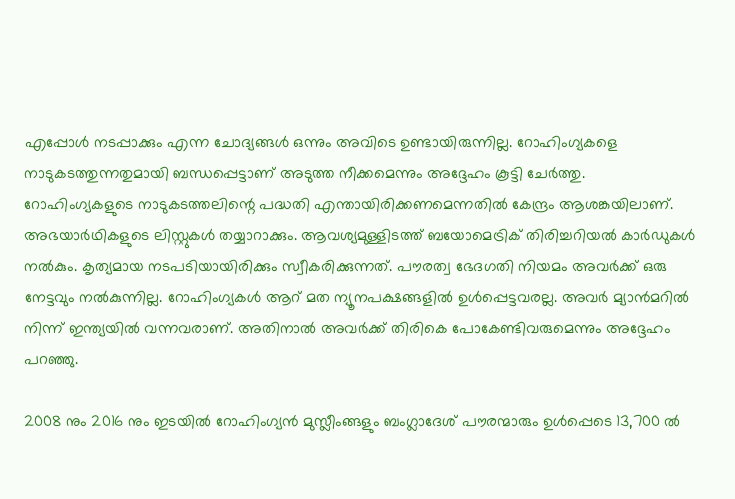എപ്പോള്‍ നടപ്പാക്കും എന്ന ചോദ്യങ്ങള്‍ ഒന്നും അവിടെ ഉണ്ടായിരുന്നില്ല. റോഹിംഗ്യകളെ നാടുകടത്തുന്നതുമായി ബന്ധപ്പെട്ടാണ് അടുത്ത നീക്കമെന്നും അദ്ദേഹം കൂട്ടി ചേര്‍ത്തു. റോഹിംഗ്യകളുടെ നാടുകടത്തലിന്റെ പദ്ധതി എന്തായിരിക്കണമെന്നതില്‍ കേന്ദ്രം ആശങ്കയിലാണ്. അഭയാര്‍ഥികളുടെ ലിസ്റ്റുകള്‍ തയ്യാറാക്കും. ആവശ്യമുള്ളിടത്ത് ബയോമെട്രിക് തിരിച്ചറിയല്‍ കാര്‍ഡുകള്‍ നല്‍കും. കൃത്യമായ നടപടിയായിരിക്കും സ്വീകരിക്കുന്നത്. പൗരത്വ ഭേദഗതി നിയമം അവര്‍ക്ക് ഒരു നേട്ടവും നല്‍കുന്നില്ല. റോഹിംഗ്യകള്‍ ആറ് മത ന്യൂനപക്ഷങ്ങളില്‍ ഉള്‍പ്പെട്ടവരല്ല. അവര്‍ മ്യാന്‍മറില്‍ നിന്ന് ഇന്ത്യയില്‍ വന്നവരാണ്. അതിനാല്‍ അവര്‍ക്ക് തിരികെ പോകേണ്ടിവരുമെന്നും അദ്ദേഹം പറഞ്ഞു.

2008 നും 2016 നും ഇടയില്‍ റോഹിംഗ്യന്‍ മുസ്ലീംങ്ങളും ബംഗ്ലാദേശ് പൗരന്മാരും ഉള്‍പ്പെടെ 13,700 ല്‍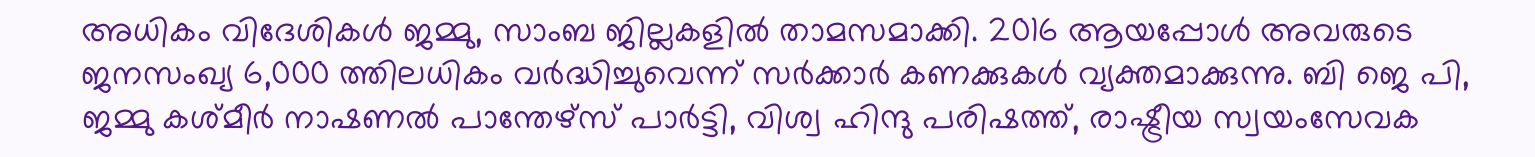അധികം വിദേശികള്‍ ജമ്മു, സാംബ ജില്ലകളില്‍ താമസമാക്കി. 2016 ആയപ്പോള്‍ അവരുടെ ജനസംഖ്യ 6,000 ത്തിലധികം വര്‍ദ്ധിച്ചുവെന്ന് സര്‍ക്കാര്‍ കണക്കുകള്‍ വ്യക്തമാക്കുന്നു. ബി ജെ പി, ജമ്മു കശ്മീര്‍ നാഷണല്‍ പാന്തേഴ്സ് പാര്‍ട്ടി, വിശ്വ ഹിന്ദു പരിഷത്ത്, രാഷ്ട്രീയ സ്വയംസേവക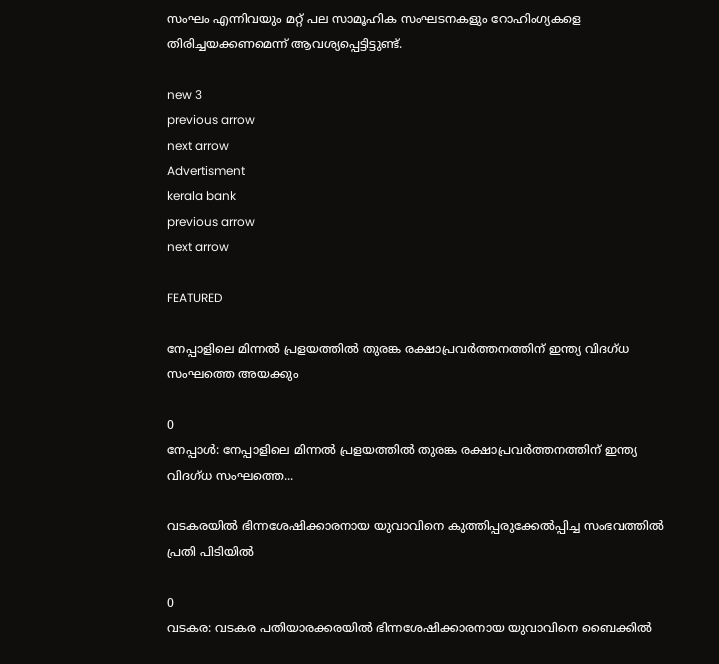സംഘം എന്നിവയും മറ്റ് പല സാമൂഹിക സംഘടനകളും റോഹിംഗ്യകളെ തിരിച്ചയക്കണമെന്ന് ആവശ്യപ്പെട്ടിട്ടുണ്ട്.

new 3
previous arrow
next arrow
Advertisment
kerala bank
previous arrow
next arrow

FEATURED

നേപ്പാളിലെ മിന്നൽ പ്രളയത്തിൽ തുരങ്ക രക്ഷാപ്രവര്‍ത്തനത്തിന് ഇന്ത്യ വിദഗ്ധ സംഘത്തെ അയക്കും

0
നേപ്പാൾ: നേപ്പാളിലെ മിന്നൽ പ്രളയത്തിൽ തുരങ്ക രക്ഷാപ്രവര്‍ത്തനത്തിന് ഇന്ത്യ വിദഗ്ധ സംഘത്തെ...

വടകരയിൽ ഭിന്നശേഷിക്കാരനായ യുവാവിനെ കുത്തിപ്പരുക്കേൽപ്പിച്ച സംഭവത്തിൽ പ്രതി പിടിയിൽ

0
വടകര: വടകര പതിയാരക്കരയിൽ ഭിന്നശേഷിക്കാരനായ യുവാവിനെ ബൈക്കിൽ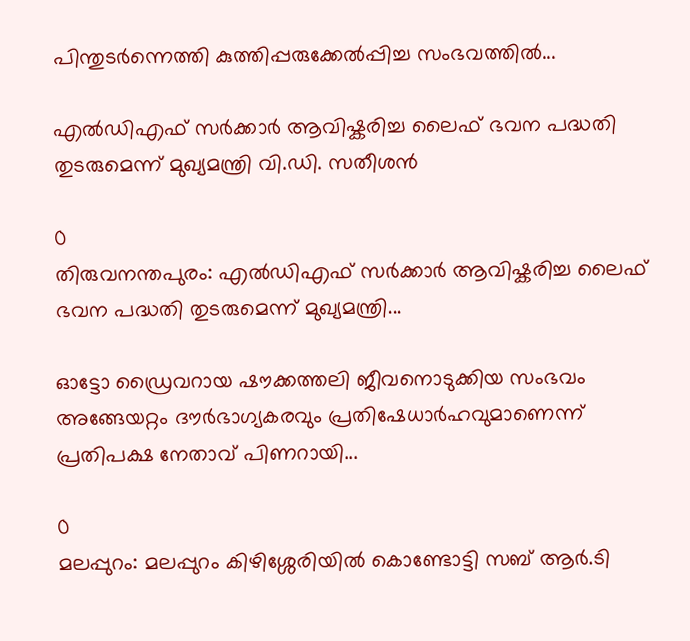പിന്തുടർന്നെത്തി കുത്തിപ്പരുക്കേൽപ്പിച്ച സംഭവത്തിൽ...

എൽഡിഎഫ് സർക്കാർ ആവിഷ്കരിച്ച ലൈഫ് ഭവന പദ്ധതി തുടരുമെന്ന് മുഖ്യമന്ത്രി വി.ഡി. സതീശൻ

0
തിരുവനന്തപുരം: എൽഡിഎഫ് സർക്കാർ ആവിഷ്കരിച്ച ലൈഫ് ഭവന പദ്ധതി തുടരുമെന്ന് മുഖ്യമന്ത്രി...

ഓട്ടോ ഡ്രൈവറായ ഷൗക്കത്തലി ജീവനൊടുക്കിയ സംഭവം അങ്ങേയറ്റം ദൗർഭാഗ്യകരവും പ്രതിഷേധാർഹവുമാണെന്ന് പ്രതിപക്ഷ നേതാവ് പിണറായി...

0
മലപ്പുറം: മലപ്പുറം കിഴിശ്ശേരിയിൽ കൊണ്ടോട്ടി സബ് ആർ.ടി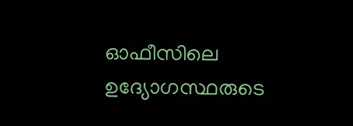ഓഫീസിലെ ഉദ്യോഗസ്ഥരുടെ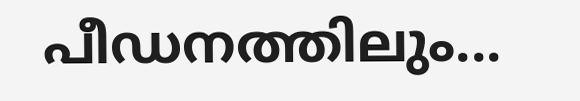പീഡനത്തിലും...